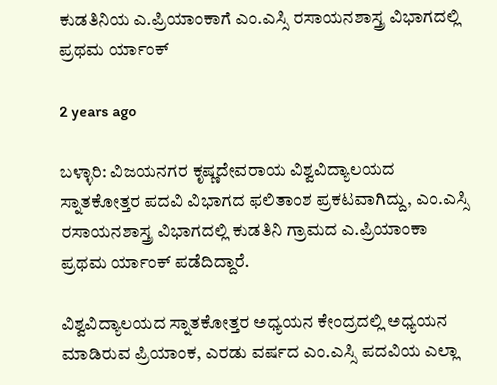ಕುಡತಿನಿಯ ಎ.ಪ್ರಿಯಾಂಕಾಗೆ ಎಂ.ಎಸ್ಸಿ ರಸಾಯನಶಾಸ್ತ್ರ ವಿಭಾಗದಲ್ಲಿ ಪ್ರಥಮ ರ್ಯಾಂಕ್

2 years ago

ಬಳ್ಳಾರಿ: ವಿಜಯನಗರ ಕೃಷ್ಣದೇವರಾಯ ವಿಶ್ವವಿದ್ಯಾಲಯದ ಸ್ನಾತಕೋತ್ತರ ಪದವಿ ವಿಭಾಗದ ಫಲಿತಾಂಶ ಪ್ರಕಟವಾಗಿದ್ದು, ಎಂ.ಎಸ್ಸಿ ರಸಾಯನಶಾಸ್ತ್ರ ವಿಭಾಗದಲ್ಲಿ ಕುಡತಿನಿ ಗ್ರಾಮದ ಎ.ಪ್ರಿಯಾಂಕಾ ಪ್ರಥಮ ರ್ಯಾಂಕ್ ಪಡೆದಿದ್ದಾರೆ.

ವಿಶ್ವವಿದ್ಯಾಲಯದ ಸ್ನಾತಕೋತ್ತರ ಅಧ್ಯಯನ ಕೇಂದ್ರದಲ್ಲಿ ಅಧ್ಯಯನ ಮಾಡಿರುವ ಪ್ರಿಯಾಂಕ, ಎರಡು ವರ್ಷದ ಎಂ.ಎಸ್ಸಿ ಪದವಿಯ ಎಲ್ಲಾ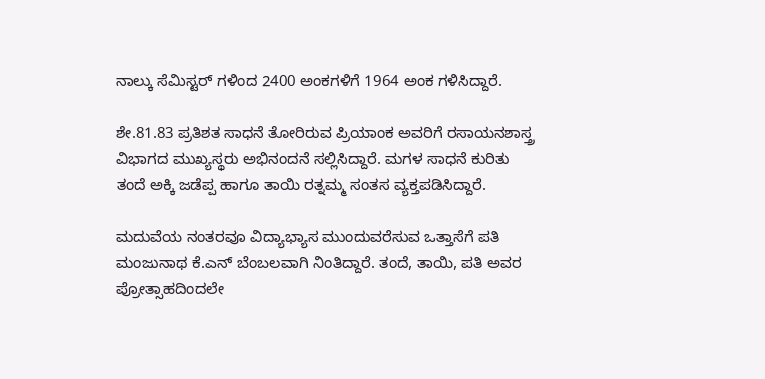ನಾಲ್ಕು ಸೆಮಿಸ್ಟರ್ ಗಳಿಂದ 2400 ಅಂಕಗಳಿಗೆ 1964 ಅಂಕ ಗಳಿಸಿದ್ದಾರೆ.

ಶೇ.81.83 ಪ್ರತಿಶತ ಸಾಧನೆ ತೋರಿರುವ ಪ್ರಿಯಾಂಕ ಅವರಿಗೆ ರಸಾಯನಶಾಸ್ತ್ರ ವಿಭಾಗದ ಮುಖ್ಯಸ್ಥರು ಅಭಿನಂದನೆ ಸಲ್ಲಿಸಿದ್ದಾರೆ. ಮಗಳ ಸಾಧನೆ ಕುರಿತು ತಂದೆ ಅಕ್ಕಿ ಜಡೆಪ್ಪ ಹಾಗೂ ತಾಯಿ ರತ್ನಮ್ಮ ಸಂತಸ ವ್ಯಕ್ತಪಡಿಸಿದ್ದಾರೆ.

ಮದುವೆಯ ನಂತರವೂ ವಿದ್ಯಾಭ್ಯಾಸ ಮುಂದುವರೆಸುವ ಒತ್ತಾಸೆಗೆ ಪತಿ ಮಂಜುನಾಥ ಕೆ.ಎನ್ ಬೆಂಬಲವಾಗಿ ನಿಂತಿದ್ದಾರೆ. ತಂದೆ, ತಾಯಿ, ಪತಿ ಅವರ ಪ್ರೋತ್ಸಾಹದಿಂದಲೇ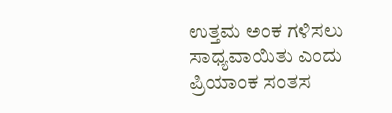ಉತ್ತಮ ಅಂಕ ಗಳಿಸಲು ಸಾಧ್ಯವಾಯಿತು ಎಂದು ಪ್ರಿಯಾಂಕ ಸಂತಸ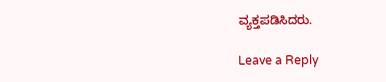ವ್ಯಕ್ತಪಡಿಸಿದರು.

Leave a Reply